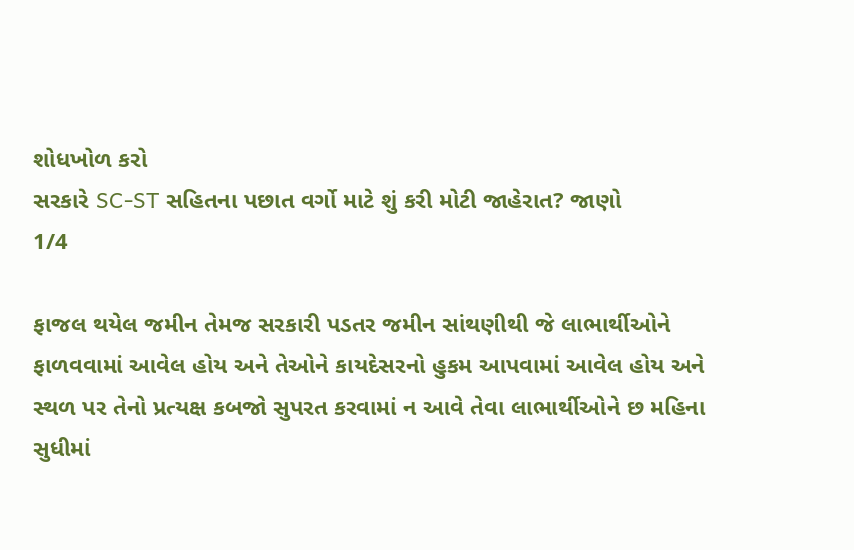શોધખોળ કરો
સરકારે SC-ST સહિતના પછાત વર્ગો માટે શું કરી મોટી જાહેરાત? જાણો
1/4

ફાજલ થયેલ જમીન તેમજ સરકારી પડતર જમીન સાંથણીથી જે લાભાર્થીઓને ફાળવવામાં આવેલ હોય અને તેઓને કાયદેસરનો હુકમ આપવામાં આવેલ હોય અને સ્થળ પર તેનો પ્રત્યક્ષ કબજો સુપરત કરવામાં ન આવે તેવા લાભાર્થીઓને છ મહિના સુધીમાં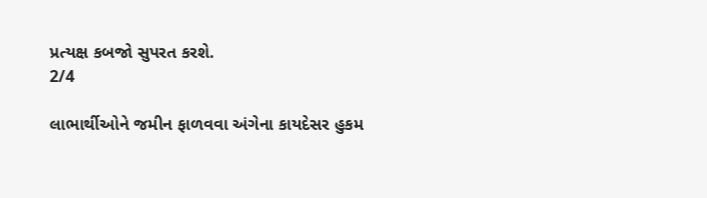પ્રત્યક્ષ કબજો સુપરત કરશે.
2/4

લાભાર્થીઓને જમીન ફાળવવા અંગેના કાયદેસર હુકમ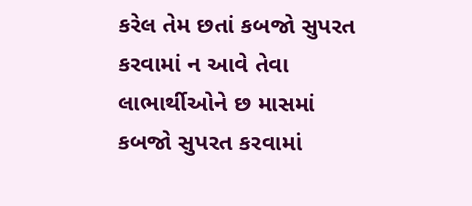કરેલ તેમ છતાં કબજો સુપરત કરવામાં ન આવે તેવા લાભાર્થીઓને છ માસમાં કબજો સુપરત કરવામાં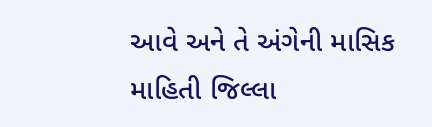આવે અને તે અંગેની માસિક માહિતી જિલ્લા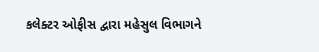કલેક્ટર ઓફીસ દ્વારા મહેસુલ વિભાગને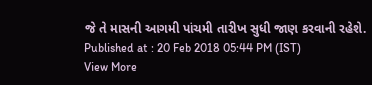જે તે માસની આગમી પાંચમી તારીખ સુધી જાણ કરવાની રહેશે.
Published at : 20 Feb 2018 05:44 PM (IST)
View More